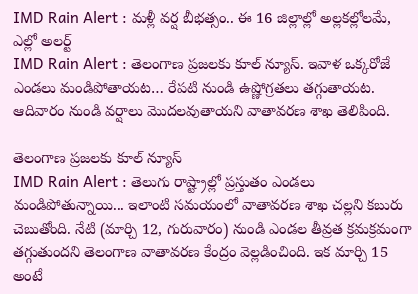IMD Rain Alert : మళ్లీ వర్ష బీభత్సం.. ఈ 16 జిల్లాల్లో అల్లకల్లోలమే, ఎల్లో అలర్ట్
IMD Rain Alert : తెలంగాణ ప్రజలకు కూల్ న్యూస్. ఇవాళ ఒక్కరోజే ఎండలు మండిపోతాయట… రేపటి నుండి ఉష్ణోగ్రతలు తగ్గుతాయట. ఆదివారం నుండి వర్షాలు మొదలవుతాయని వాతావరణ శాఖ తెలిపింది.

తెలంగాణ ప్రజలకు కూల్ న్యూస్
IMD Rain Alert : తెలుగు రాష్ట్రాల్లో ప్రస్తుతం ఎండలు మండిపోతున్నాయి... ఇలాంటి సమయంలో వాతావరణ శాఖ చల్లని కబురు చెబుతోంది. నేటి (మార్చి 12, గురువారం) నుండి ఎండల తీవ్రత క్రమక్రమంగా తగ్గుతుందని తెలంగాణ వాతావరణ కేంద్రం వెల్లడించింది. ఇక మార్చి 15 అంటే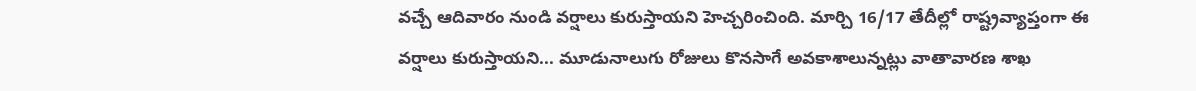వచ్చే ఆదివారం నుండి వర్షాలు కురుస్తాయని హెచ్చరించింది. మార్చి 16/17 తేదీల్లో రాష్ట్రవ్యాప్తంగా ఈ వర్షాలు కురుస్తాయని... మూడునాలుగు రోజులు కొనసాగే అవకాశాలున్నట్లు వాతావారణ శాఖ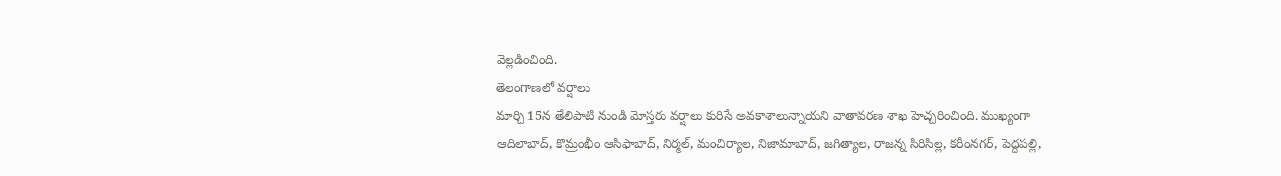వెల్లడించింది.
తెలంగాణలో వర్షాలు
మార్చి 15న తేలిపాటి నుండి మోస్తరు వర్షాలు కురిసే అవకాశాలున్నాయని వాతావరణ శాఖ హెచ్చరించింది. ముఖ్యంగా ఆదిలాబాద్, కొమ్రంభీం ఆసిఫాబాద్, నిర్మల్, మంచిర్యాల, నిజామాబాద్, జగిత్యాల, రాజన్న సిరిసిల్ల, కరీంనగర్, పెద్దపల్లి,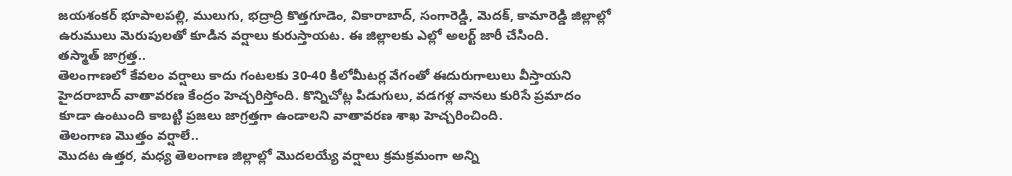జయశంకర్ భూపాలపల్లి, ములుగు, భద్రాద్రి కొత్తగూడెం, వికారాబాద్, సంగారెడ్డి, మెదక్, కామారెడ్డి జిల్లాల్లో ఉరుములు మెరుపులతో కూడిన వర్షాలు కురుస్తాయట. ఈ జిల్లాలకు ఎల్లో అలర్ట్ జారీ చేసింది.
తస్మాత్ జాగ్రత్త..
తెలంగాణలో కేవలం వర్షాలు కాదు గంటలకు 30-40 కిలోమీటర్ల వేగంతో ఈదురుగాలులు వీస్తాయని హైదరాబాద్ వాతావరణ కేంద్రం హెచ్చరిస్తోంది. కొన్నిచోట్ల పిడుగులు, వడగళ్ల వానలు కురిసే ప్రమాదం కూడా ఉంటుంది కాబట్టి ప్రజలు జాగ్రత్తగా ఉండాలని వాతావరణ శాఖ హెచ్చరించింది.
తెలంగాణ మొత్తం వర్షాలే..
మొదట ఉత్తర, మధ్య తెలంగాణ జిల్లాల్లో మొదలయ్యే వర్షాలు క్రమక్రమంగా అన్ని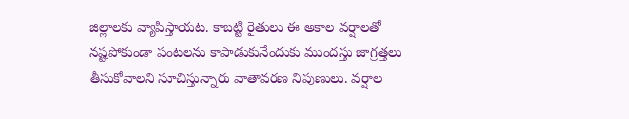జిల్లాలకు వ్యాపిస్తాయట. కాబట్టి రైతులు ఈ అకాల వర్షాలతో నష్టపోకుండా పంటలను కాపాడుకునేందుకు ముందస్తు జాగ్రత్తలు తీసుకోవాలని సూచిస్తున్నారు వాతావరణ నిపుణులు. వర్షాల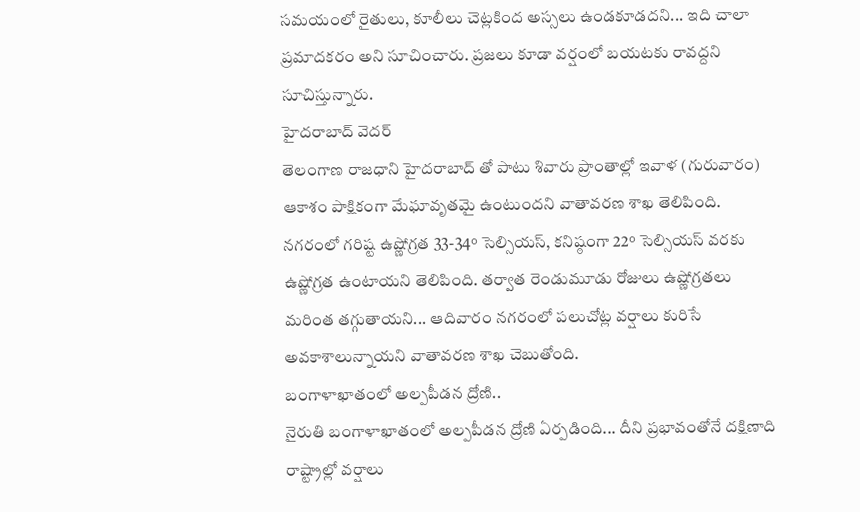సమయంలో రైతులు, కూలీలు చెట్లకింద అస్సలు ఉండకూడదని... ఇది చాలా ప్రమాదకరం అని సూచించారు. ప్రజలు కూడా వర్షంలో బయటకు రావద్దని సూచిస్తున్నారు.
హైదరాబాద్ వెదర్
తెలంగాణ రాజధాని హైదరాబాద్ తో పాటు శివారు ప్రాంతాల్లో ఇవాళ (గురువారం) ఆకాశం పాక్షికంగా మేఘావృతమై ఉంటుందని వాతావరణ శాఖ తెలిపింది. నగరంలో గరిష్ట ఉష్ణోగ్రత 33-34° సెల్సియస్, కనిష్ఠంగా 22° సెల్సియస్ వరకు ఉష్ణోగ్రత ఉంటాయని తెలిపింది. తర్వాత రెండుమూడు రోజులు ఉష్ణోగ్రతలు మరింత తగ్గుతాయని... ఆదివారం నగరంలో పలుచోట్ల వర్షాలు కురిసే అవకాశాలున్నాయని వాతావరణ శాఖ చెబుతోంది.
బంగాళాఖాతంలో అల్పపీడన ద్రోణి..
నైరుతి బంగాళాఖాతంలో అల్పపీడన ద్రోణి ఏర్పడింది... దీని ప్రభావంతోనే దక్షిణాది రాష్ట్రాల్లో వర్షాలు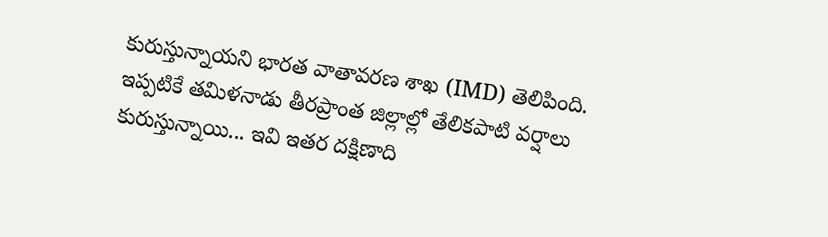కురుస్తున్నాయని భారత వాతావరణ శాఖ (IMD) తెలిపింది. ఇప్పటికే తమిళనాడు తీరప్రాంత జిల్లాల్లో తేలికపాటి వర్షాలు కురుస్తున్నాయి... ఇవి ఇతర దక్షిణాది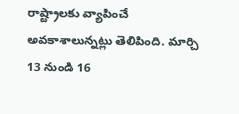రాష్ట్రాలకు వ్యాపించే అవకాశాలున్నట్లు తెలిపింది. మార్చి 13 నుండి 16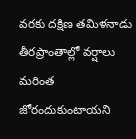వరకు దక్షిణ తమిళనాడు తీరప్రాంతాల్లో వర్షాలు మరింత జోరందుకుంటాయని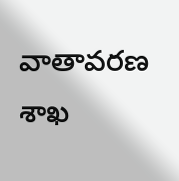వాతావరణ శాఖ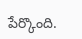పేర్కొంది.